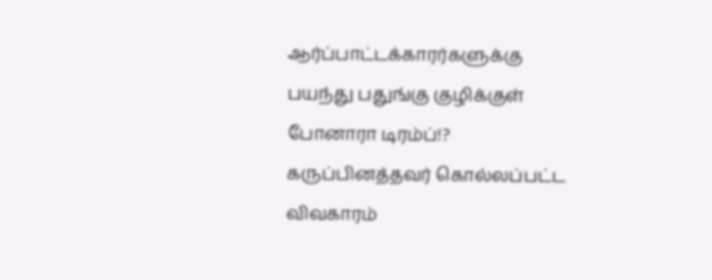ஆர்ப்பாட்டக்காரர்களுக்கு பயந்து பதுங்கு குழிக்குள் போனாரா டிரம்ப்!?
கருப்பினத்தவர் கொல்லப்பட்ட விவகாரம்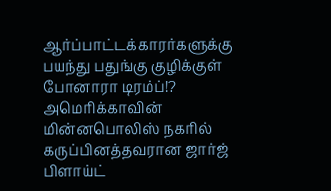ஆர்ப்பாட்டக்காரர்களுக்கு பயந்து பதுங்கு குழிக்குள் போனாரா டிரம்ப்!?
அமெரிக்காவின் மின்னபொலிஸ் நகரில் கருப்பினத்தவரான ஜார்ஜ் பிளாய்ட்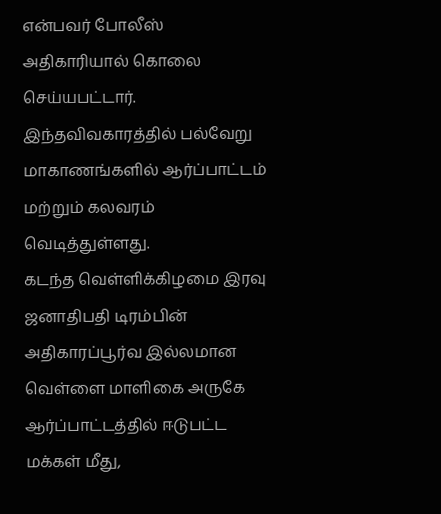என்பவர் போலீஸ் அதிகாரியால் கொலை செய்யபட்டார். இந்தவிவகாரத்தில் பல்வேறு மாகாணங்களில் ஆர்ப்பாட்டம் மற்றும் கலவரம் வெடித்துள்ளது.
கடந்த வெள்ளிக்கிழமை இரவு ஜனாதிபதி டிரம்பின் அதிகாரப்பூர்வ இல்லமான வெள்ளை மாளிகை அருகே ஆர்ப்பாட்டத்தில் ஈடுபட்ட மக்கள் மீது,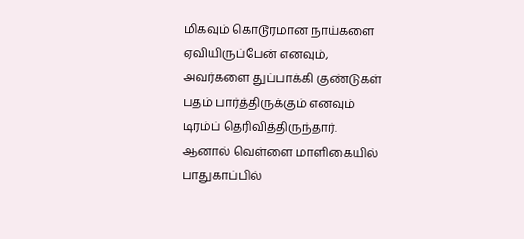மிகவும் கொடூரமான நாய்களை ஏவியிருப்பேன் எனவும், அவர்களை துப்பாக்கி குண்டுகள் பதம் பார்த்திருக்கும் எனவும் டிரம்ப் தெரிவித்திருந்தார்.
ஆனால் வெள்ளை மாளிகையில் பாதுகாப்பில்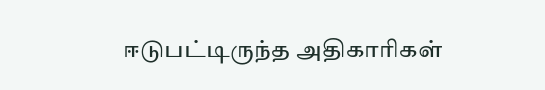ஈடுபட்டிருந்த அதிகாரிகள்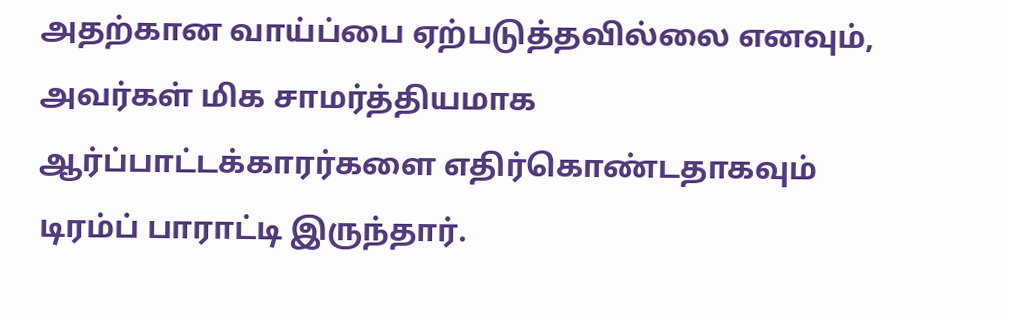அதற்கான வாய்ப்பை ஏற்படுத்தவில்லை எனவும், அவர்கள் மிக சாமர்த்தியமாக ஆர்ப்பாட்டக்காரர்களை எதிர்கொண்டதாகவும் டிரம்ப் பாராட்டி இருந்தார்.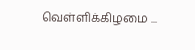வெள்ளிக்கிழமை ...